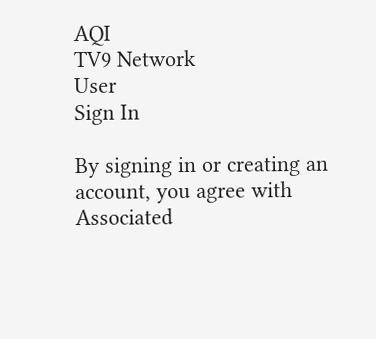AQI
TV9 Network
User
Sign In

By signing in or creating an account, you agree with Associated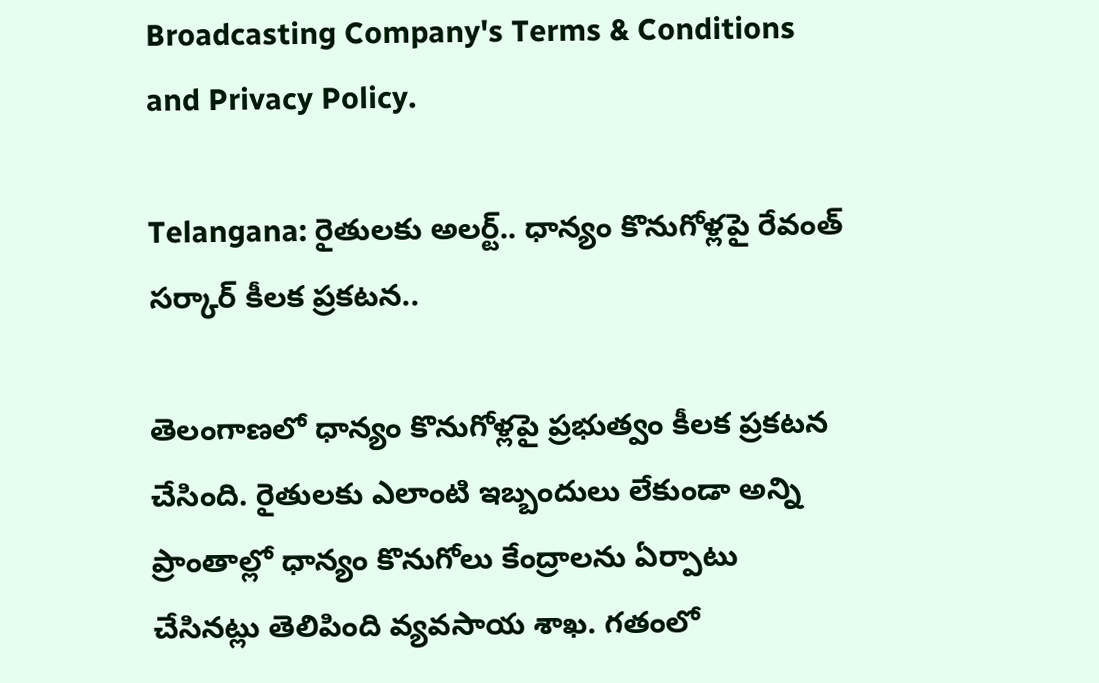Broadcasting Company's Terms & Conditions and Privacy Policy.

Telangana: రైతులకు అలర్ట్.. ధాన్యం కొనుగోళ్లపై రేవంత్‌ సర్కార్‌ కీలక ప్రకటన..

తెలంగాణలో ధాన్యం కొనుగోళ్లపై ప్రభుత్వం కీలక ప్రకటన చేసింది. రైతులకు ఎలాంటి ఇబ్బందులు లేకుండా అన్ని ప్రాంతాల్లో ధాన్యం కొనుగోలు కేంద్రాలను ఏర్పాటు చేసినట్లు తెలిపింది వ్యవసాయ శాఖ. గతంలో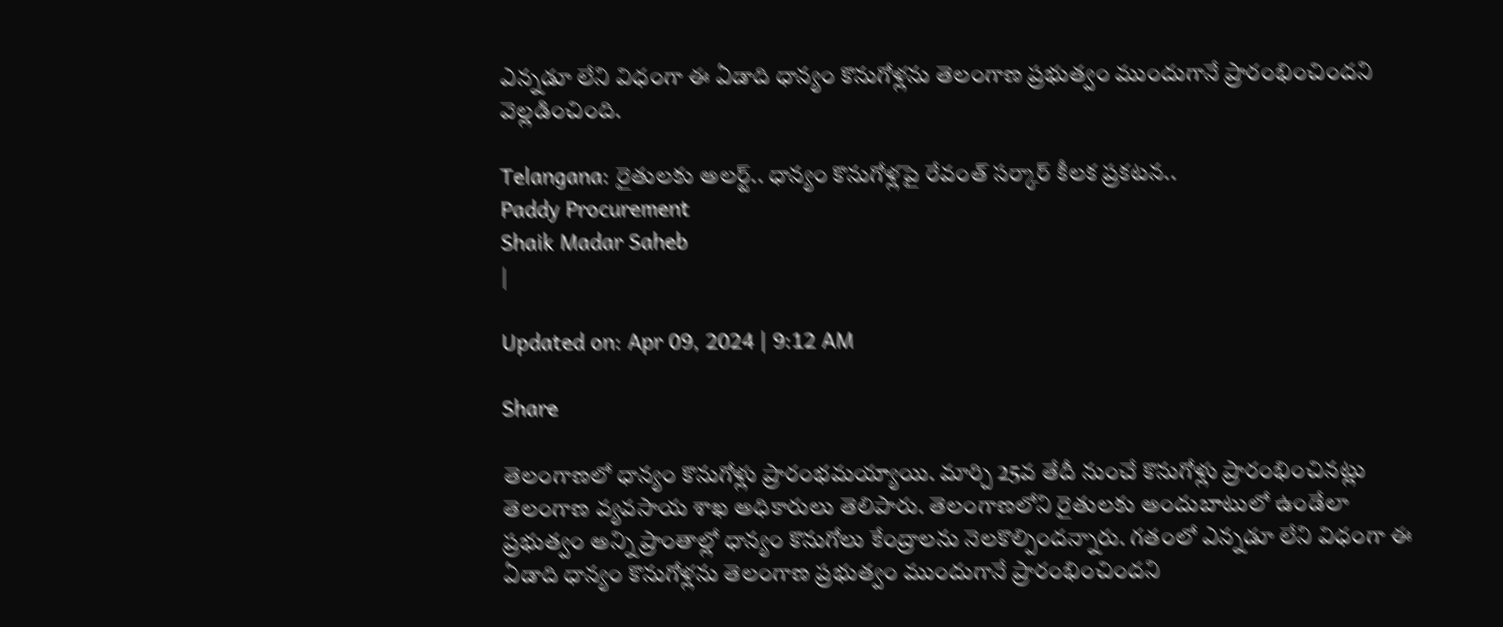ఎన్నడూ లేని విధంగా ఈ ఏడాది ధాన్యం కొనుగోళ్లను తెలంగాణ ప్రభుత్వం ముందుగానే ప్రారంభించిందని వెల్లడించింది.

Telangana: రైతులకు అలర్ట్.. ధాన్యం కొనుగోళ్లపై రేవంత్‌ సర్కార్‌ కీలక ప్రకటన..
Paddy Procurement
Shaik Madar Saheb
|

Updated on: Apr 09, 2024 | 9:12 AM

Share

తెలంగాణలో ధాన్యం కొనుగోళ్లు ప్రారంభ‌మ‌య్యాయి. మార్చి 25వ తేదీ నుంచే కొనుగోళ్లు ప్రారంభించిన‌ట్లు తెలంగాణ వ్యవ‌సాయ శాఖ అధికారులు తెలిపారు. తెలంగాణలోని రైతులకు అందుబాటులో ఉండేలా ప్రభుత్వం అన్ని ప్రాంతాల్లో ధాన్యం కొనుగోలు కేంద్రాలను నెలకొల్పిందన్నారు. గతంలో ఎన్నడూ లేని విధంగా ఈ ఏడాది ధాన్యం కొనుగోళ్లను తెలంగాణ ప్రభుత్వం ముందుగానే ప్రారంభించిందని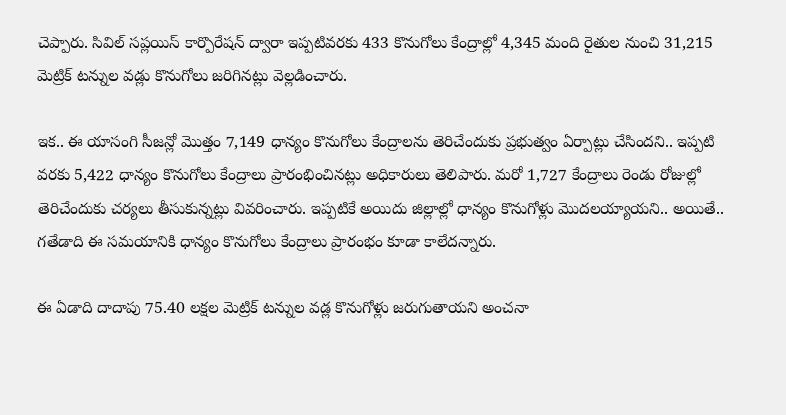చెప్పారు. సివిల్ సప్లయిస్ కార్పొరేషన్ ద్వారా ఇప్పటివ‌ర‌కు 433 కొనుగోలు కేంద్రాల్లో 4,345 మంది రైతుల నుంచి 31,215 మెట్రిక్ టన్నుల వడ్లు కొనుగోలు జరిగిన‌ట్లు వెల్లడించారు.

ఇక.. ఈ యాసంగి సీజన్లో మొత్తం 7,149 ధాన్యం కొనుగోలు కేంద్రాలను తెరిచేందుకు ప్రభుత్వం ఏర్పాట్లు చేసిందని.. ఇప్పటి వ‌ర‌కు 5,422 ధాన్యం కొనుగోలు కేంద్రాలు ప్రారంభించిన‌ట్లు అధికారులు తెలిపారు. మ‌రో 1,727 కేంద్రాలు రెండు రోజుల్లో తెరిచేందుకు చర్యలు తీసుకున్నట్లు వివరించారు. ఇప్పటికే అయిదు జిల్లాల్లో ధాన్యం కొనుగోళ్లు మొదలయ్యాయని.. అయితే.. గతేడాది ఈ సమయానికి ధాన్యం కొనుగోలు కేంద్రాలు ప్రారంభం కూడా కాలేదన్నారు.

ఈ ఏడాది దాదాపు 75.40 లక్షల మెట్రిక్ టన్నుల వడ్ల కొనుగోళ్లు జరుగుతాయని అంచనా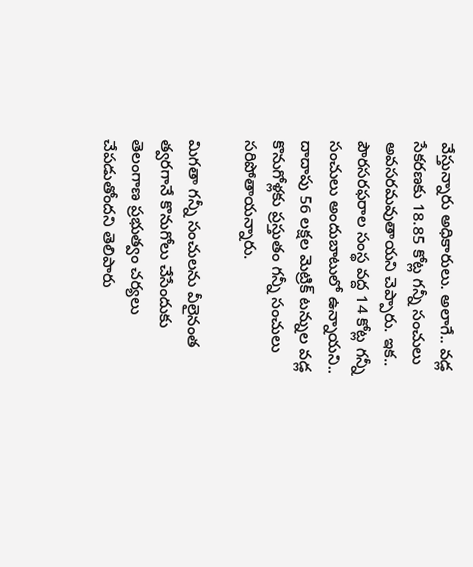వేస్తున్నారు అధికారులు. అలాగే.. వడ్ల సేకరణకు 18.85 కోట్ల గన్నీ సంచులు అవసరమవుతాయని చెప్పారు. ఇక.. పౌర‌స‌ర‌ఫ‌రాల సంస్థ వ‌ద్ద 14 కోట్ల గన్నీ సంచులు అందుబాటులో ఉన్నాయని.. దాదాపు 56 లక్షల మెట్రిక్ టన్నుల వడ్ల కొనుగోళ్లకు ప్రస్తుతం గన్నీ సంచులు సరిపోతాయన్నారు.

మిగతా గన్నీ సంచులను వీలైనంత త్వరగానే కొనుగోలు చేసేందుకు తెలంగాణ ప్రభుత్వం చర్యలు చేపడుతోందని తెలిపారు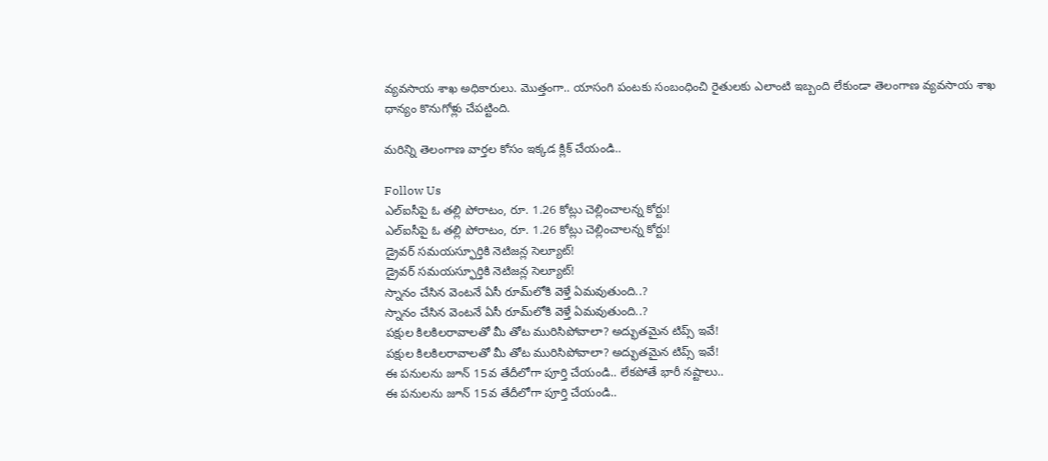వ్యవసాయ శాఖ అధికారులు. మొత్తంగా.. యాసంగి పంటకు సంబంధించి రైతులకు ఎలాంటి ఇబ్బంది లేకుండా తెలంగాణ వ్యవసాయ శాఖ ధాన్యం కొనుగోళ్లు చేపట్టింది.

మరిన్ని తెలంగాణ వార్తల కోసం ఇక్కడ క్లిక్ చేయండి..

Follow Us
ఎల్‌ఐసీపై ఓ తల్లి పోరాటం, రూ. 1.26 కోట్లు చెల్లించాలన్న కోర్టు!
ఎల్‌ఐసీపై ఓ తల్లి పోరాటం, రూ. 1.26 కోట్లు చెల్లించాలన్న కోర్టు!
డ్రైవర్ సమయస్ఫూర్తికి నెటిజన్ల సెల్యూట్!
డ్రైవర్ సమయస్ఫూర్తికి నెటిజన్ల సెల్యూట్!
స్నానం చేసిన వెంటనే ఏసీ రూమ్‌లోకి వెళ్తే ఏమవుతుంది..?
స్నానం చేసిన వెంటనే ఏసీ రూమ్‌లోకి వెళ్తే ఏమవుతుంది..?
పక్షుల కిలకిలరావాలతో మీ తోట మురిసిపోవాలా? అద్భుతమైన టిప్స్ ఇవే!
పక్షుల కిలకిలరావాలతో మీ తోట మురిసిపోవాలా? అద్భుతమైన టిప్స్ ఇవే!
ఈ పనులను జూన్ 15వ తేదీలోగా పూర్తి చేయండి.. లేకపోతే భారీ నష్టాలు..
ఈ పనులను జూన్ 15వ తేదీలోగా పూర్తి చేయండి..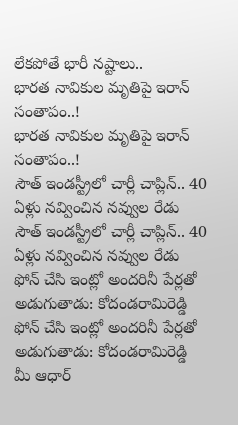లేకపోతే భారీ నష్టాలు..
భారత నావికుల మృతిపై ఇరాన్ సంతాపం..!
భారత నావికుల మృతిపై ఇరాన్ సంతాపం..!
సౌత్ ఇండస్ట్రీలో చార్లీ చాప్లిన్.. 40 ఏళ్లు నవ్వించిన నవ్వుల రేడు
సౌత్ ఇండస్ట్రీలో చార్లీ చాప్లిన్.. 40 ఏళ్లు నవ్వించిన నవ్వుల రేడు
ఫోన్ చేసి ఇంట్లో అందరినీ పేర్లతో అడుగుతాడు: కోదండరామిరెడ్డి
ఫోన్ చేసి ఇంట్లో అందరినీ పేర్లతో అడుగుతాడు: కోదండరామిరెడ్డి
మీ ఆధార్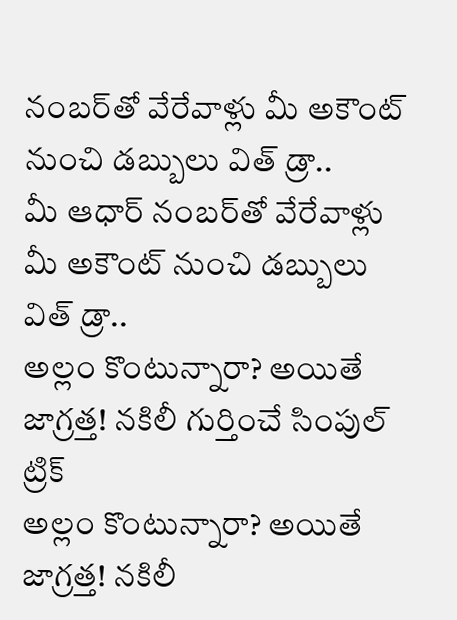నంబర్‌తో వేరేవాళ్లు మీ అకౌంట్ నుంచి డబ్బులు విత్ డ్రా..
మీ ఆధార్ నంబర్‌తో వేరేవాళ్లు మీ అకౌంట్ నుంచి డబ్బులు విత్ డ్రా..
అల్లం కొంటున్నారా? అయితే జాగ్రత్త! నకిలీ గుర్తించే సింపుల్ ట్రిక్
అల్లం కొంటున్నారా? అయితే జాగ్రత్త! నకిలీ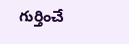గుర్తించే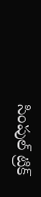సింపుల్ ట్రిక్